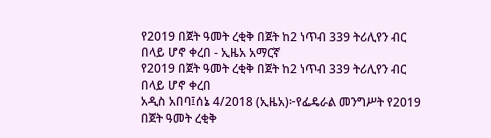የ2019 በጀት ዓመት ረቂቅ በጀት ከ2 ነጥብ 339 ትሪሊየን ብር በላይ ሆኖ ቀረበ - ኢዜአ አማርኛ
የ2019 በጀት ዓመት ረቂቅ በጀት ከ2 ነጥብ 339 ትሪሊየን ብር በላይ ሆኖ ቀረበ
አዲስ አበባ፤ሰኔ 4/2018 (ኢዜአ)፦የፌዴራል መንግሥት የ2019 በጀት ዓመት ረቂቅ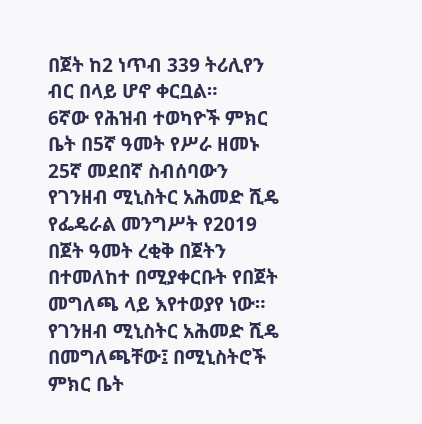በጀት ከ2 ነጥብ 339 ትሪሊየን ብር በላይ ሆኖ ቀርቧል።
6ኛው የሕዝብ ተወካዮች ምክር ቤት በ5ኛ ዓመት የሥራ ዘመኑ 25ኛ መደበኛ ስብሰባውን የገንዘብ ሚኒስትር አሕመድ ሺዴ የፌዴራል መንግሥት የ2019 በጀት ዓመት ረቂቅ በጀትን በተመለከተ በሚያቀርቡት የበጀት መግለጫ ላይ እየተወያየ ነው።
የገንዘብ ሚኒስትር አሕመድ ሺዴ በመግለጫቸው፤ በሚኒስትሮች ምክር ቤት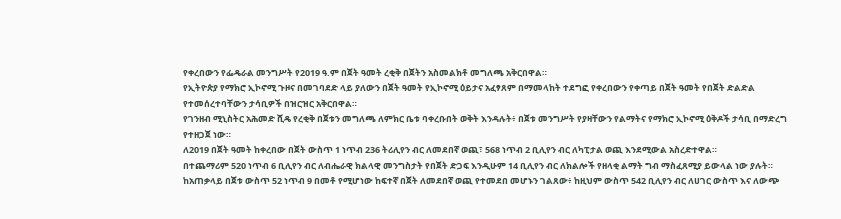የቀረበውን የፌዴራል መንግሥት የ2019 ዓ.ም በጀት ዓመት ረቂቅ በጀትን አስመልክቶ መግለጫ አቅርበዋል።
የኢትዮጵያ የማክሮ ኢኮኖሚ ጉዞና በመገባደድ ላይ ያለውን በጀት ዓመት የኢኮኖሚ ዕይታና አፈፃጸም በማመላከት ተደግፎ የቀረበውን የቀጣይ በጀት ዓመት የበጀት ድልድል የተመሰረተባቸውን ታሳቢዎች በዝርዝር አቅርበዋል።
የገንዘብ ሚኒስትር አሕመድ ሺዴ የረቂቅ በጀቱን መግለጫ ለምክር ቤቱ ባቀረቡበት ወቅት እንዳሉት፥ በጀቱ መንግሥት የያዛቸውን የልማትና የማክሮ ኢኮኖሚ ዕቅዶች ታሳቢ በማድረግ የተዘጋጀ ነው።
ለ2019 በጀት ዓመት ከቀረበው በጀት ውስጥ 1 ነጥብ 236 ትሪሊየን ብር ለመደበኛ ወጪ፣ 568 ነጥብ 2 ቢሊየን ብር ለካፒታል ወጪ እንደሚውል አስረድተዋል።
በተጨማሪም 520 ነጥብ 6 ቢሊየን ብር ለብሔራዊ ክልላዊ መንግስታት የበጀት ድጋፍ እንዲሁም 14 ቢሊየን ብር ለክልሎች የዘላቂ ልማት ግብ ማስፈጸሚያ ይውላል ነው ያሉት።
ከአጠቃላይ በጀቱ ውስጥ 52 ነጥብ 9 በመቶ የሚሆነው ከፍተኛ በጀት ለመደበኛ ወጪ የተመደበ መሆኑን ገልጸው፥ ከዚህም ውስጥ 542 ቢሊየን ብር ለሀገር ውስጥ እና ለውጭ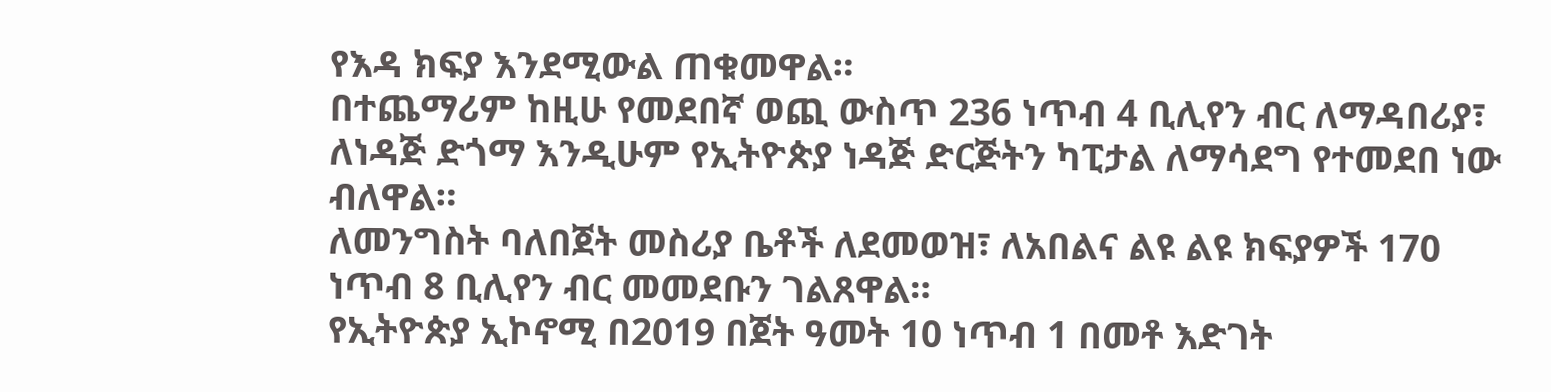የእዳ ክፍያ እንደሚውል ጠቁመዋል።
በተጨማሪም ከዚሁ የመደበኛ ወጪ ውስጥ 236 ነጥብ 4 ቢሊየን ብር ለማዳበሪያ፣ ለነዳጅ ድጎማ እንዲሁም የኢትዮጵያ ነዳጅ ድርጅትን ካፒታል ለማሳደግ የተመደበ ነው ብለዋል።
ለመንግስት ባለበጀት መስሪያ ቤቶች ለደመወዝ፣ ለአበልና ልዩ ልዩ ክፍያዎች 170 ነጥብ 8 ቢሊየን ብር መመደቡን ገልጸዋል።
የኢትዮጵያ ኢኮኖሚ በ2019 በጀት ዓመት 10 ነጥብ 1 በመቶ እድገት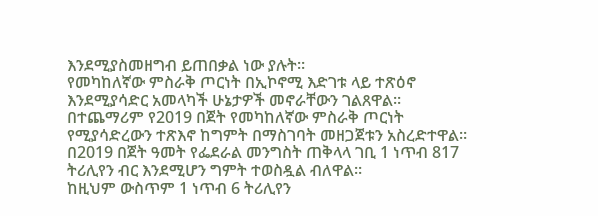እንደሚያስመዘግብ ይጠበቃል ነው ያሉት።
የመካከለኛው ምስራቅ ጦርነት በኢኮኖሚ እድገቱ ላይ ተጽዕኖ እንደሚያሳድር አመላካች ሁኔታዎች መኖራቸውን ገልጸዋል።
በተጨማሪም የ2019 በጀት የመካከለኛው ምስራቅ ጦርነት የሚያሳድረውን ተጽእኖ ከግምት በማስገባት መዘጋጀቱን አስረድተዋል።
በ2019 በጀት ዓመት የፌደራል መንግስት ጠቅላላ ገቢ 1 ነጥብ 817 ትሪሊየን ብር እንደሚሆን ግምት ተወስዷል ብለዋል።
ከዚህም ውስጥም 1 ነጥብ 6 ትሪሊየን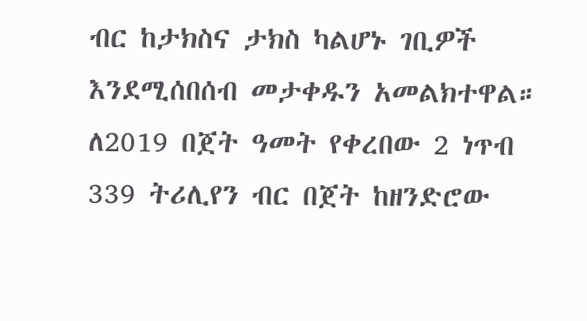ብር ከታክስና ታክስ ካልሆኑ ገቢዎች እንደሚሰበሰብ መታቀዱን አመልክተዋል።
ለ2019 በጀት ዓመት የቀረበው 2 ነጥብ 339 ትሪሊየን ብር በጀት ከዘንድሮው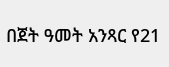በጀት ዓመት አንጻር የ21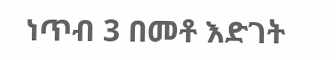ነጥብ 3 በመቶ እድገት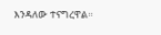እንዳለው ተናግረዋል።